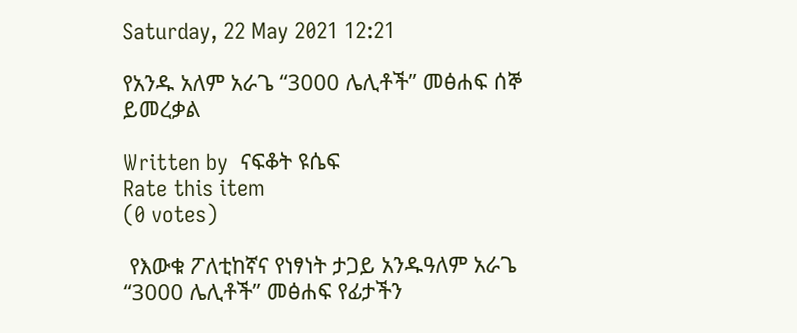Saturday, 22 May 2021 12:21

የአንዱ አለም አራጌ “3000 ሌሊቶች” መፅሐፍ ሰኞ ይመረቃል

Written by  ናፍቆት ዩሴፍ
Rate this item
(0 votes)

 የእውቁ ፖለቲከኛና የነፃነት ታጋይ አንዱዓለም አራጌ “3000 ሌሊቶች” መፅሐፍ የፊታችን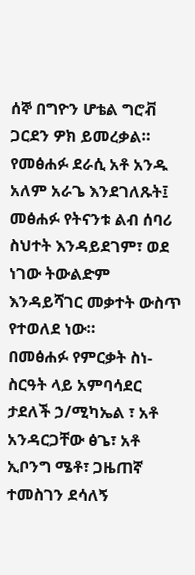ሰኞ በግዮን ሆቴል ግሮቭ ጋርደን ዎክ ይመረቃል።
የመፅሐፉ ደራሲ አቶ አንዱ አለም አራጌ እንደገለጹት፤ መፅሐፉ የትናንቱ ልብ ሰባሪ ስህተት እንዳይደገም፣ ወደ ነገው ትውልድም እንዳይሻገር መቃተት ውስጥ የተወለደ ነው።
በመፅሐፉ የምርቃት ስነ-ስርዓት ላይ አምባሳደር ታደለች ኃ/ሚካኤል ፣ አቶ አንዳርጋቸው ፅጌ፣ አቶ ኢቦንግ ሜቶ፣ ጋዜጠኛ ተመስገን ደሳለኝ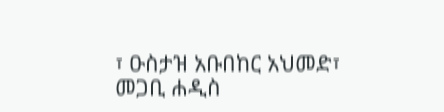፣ ዑስታዝ አቡበከር አህመድ፣ መጋቢ ሐዲስ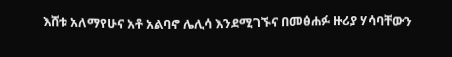እሸቱ አለማየሁና አቶ አልባኖ ሌሊሳ እንደሚገኙና በመፅሐፉ ዙሪያ ሃሳባቸውን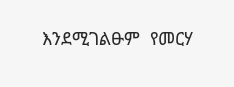እንደሚገልፁም  የመርሃ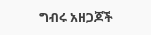ግብሩ አዘጋጆች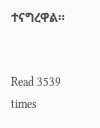ተናግረዋል።


Read 3539 times